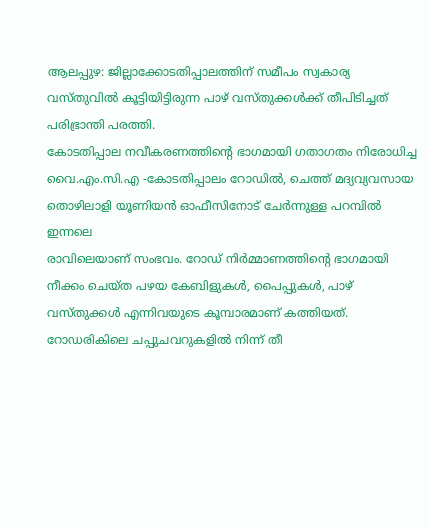ആലപ്പുഴ: ജില്ലാക്കോടതിപ്പാലത്തിന് സമീപം സ്വകാര്യ വസ്തുവിൽ കൂട്ടിയിട്ടിരുന്ന പാഴ് വസ്തുക്കൾക്ക് തീപിടിച്ചത് പരിഭ്രാന്തി പരത്തി.
കോടതിപ്പാല നവീകരണത്തിന്റെ ഭാഗമായി ഗതാഗതം നിരോധിച്ച വൈ.എം.സി.എ -കോടതിപ്പാലം റോഡിൽ, ചെത്ത് മദ്യവ്യവസായ തൊഴിലാളി യൂണിയൻ ഓഫീസിനോട് ചേർന്നുള്ള പറമ്പിൽ ഇന്നലെ
രാവിലെയാണ് സംഭവം. റോഡ് നിർമ്മാണത്തിന്റെ ഭാഗമായി നീക്കം ചെയ്ത പഴയ കേബിളുകൾ, പൈപ്പുകൾ, പാഴ് വസ്തുക്കൾ എന്നിവയുടെ കൂമ്പാരമാണ് കത്തിയത്. റോഡരികിലെ ചപ്പുചവറുകളിൽ നിന്ന് തീ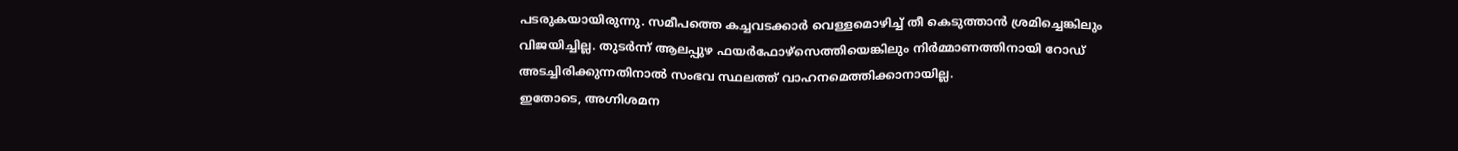പടരുകയായിരുന്നു. സമീപത്തെ കച്ചവടക്കാർ വെള്ളമൊഴിച്ച് തീ കെടുത്താൻ ശ്രമിച്ചെങ്കിലും വിജയിച്ചില്ല. തുടർന്ന് ആലപ്പുഴ ഫയർഫോഴ്സെത്തിയെങ്കിലും നിർമ്മാണത്തിനായി റോഡ് അടച്ചിരിക്കുന്നതിനാൽ സംഭവ സ്ഥലത്ത് വാഹനമെത്തിക്കാനായില്ല.
ഇതോടെ, അഗ്നിശമന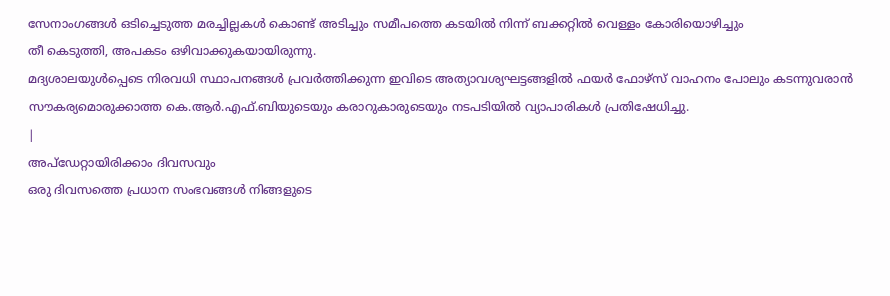സേനാംഗങ്ങൾ ഒടിച്ചെടുത്ത മരച്ചില്ലകൾ കൊണ്ട് അടിച്ചും സമീപത്തെ കടയിൽ നിന്ന് ബക്കറ്റിൽ വെള്ളം കോരിയൊഴിച്ചും
തീ കെടുത്തി, അപകടം ഒഴിവാക്കുകയായിരുന്നു.
മദ്യശാലയുൾപ്പെടെ നിരവധി സ്ഥാപനങ്ങൾ പ്രവർത്തിക്കുന്ന ഇവിടെ അത്യാവശ്യഘട്ടങ്ങളിൽ ഫയർ ഫോഴ്സ് വാഹനം പോലും കടന്നുവരാൻ സൗകര്യമൊരുക്കാത്ത കെ.ആർ.എഫ്.ബിയുടെയും കരാറുകാരുടെയും നടപടിയിൽ വ്യാപാരികൾ പ്രതിഷേധിച്ചു.
|
അപ്ഡേറ്റായിരിക്കാം ദിവസവും
ഒരു ദിവസത്തെ പ്രധാന സംഭവങ്ങൾ നിങ്ങളുടെ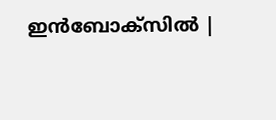ഇൻബോക്സിൽ |